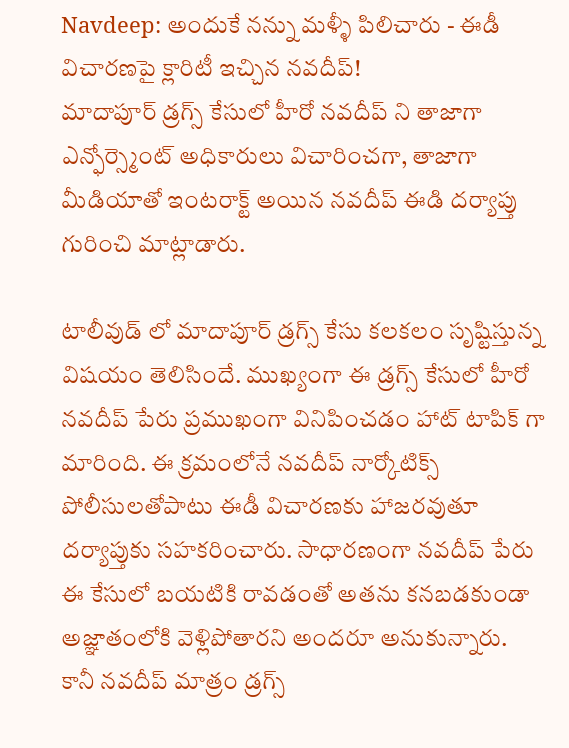Navdeep: అందుకే నన్ను మళ్ళీ పిలిచారు - ఈడీ విచారణపై క్లారిటీ ఇచ్చిన నవదీప్!
మాదాపూర్ డ్రగ్స్ కేసులో హీరో నవదీప్ ని తాజాగా ఎన్ఫోర్స్మెంట్ అధికారులు విచారించగా, తాజాగా మీడియాతో ఇంటరాక్ట్ అయిన నవదీప్ ఈడి దర్యాప్తు గురించి మాట్లాడారు.

టాలీవుడ్ లో మాదాపూర్ డ్రగ్స్ కేసు కలకలం సృష్టిస్తున్న విషయం తెలిసిందే. ముఖ్యంగా ఈ డ్రగ్స్ కేసులో హీరో నవదీప్ పేరు ప్రముఖంగా వినిపించడం హాట్ టాపిక్ గా మారింది. ఈ క్రమంలోనే నవదీప్ నార్కోటిక్స్ పోలీసులతోపాటు ఈడీ విచారణకు హాజరవుతూ దర్యాప్తుకు సహకరించారు. సాధారణంగా నవదీప్ పేరు ఈ కేసులో బయటికి రావడంతో అతను కనబడకుండా అజ్ఞాతంలోకి వెళ్లిపోతారని అందరూ అనుకున్నారు. కానీ నవదీప్ మాత్రం డ్రగ్స్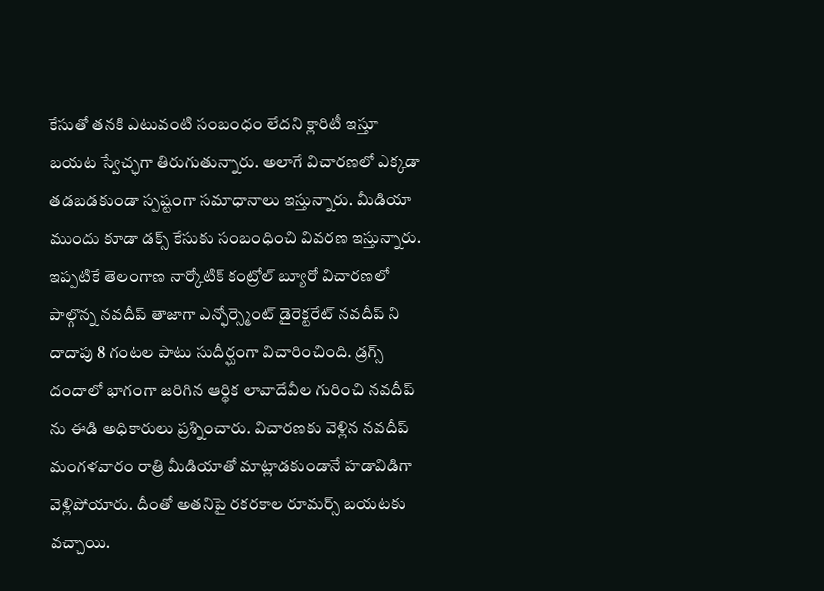కేసుతో తనకి ఎటువంటి సంబంధం లేదని క్లారిటీ ఇస్తూ బయట స్వేచ్ఛగా తిరుగుతున్నారు. అలాగే విచారణలో ఎక్కడా తడబడకుండా స్పష్టంగా సమాధానాలు ఇస్తున్నారు. మీడియా ముందు కూడా డక్స్ కేసుకు సంబంధించి వివరణ ఇస్తున్నారు.
ఇప్పటికే తెలంగాణ నార్కోటిక్ కంట్రోల్ బ్యూరో విచారణలో పాల్గొన్న నవదీప్ తాజాగా ఎన్ఫోర్స్మెంట్ డైరెక్టరేట్ నవదీప్ ని దాదాపు 8 గంటల పాటు సుదీర్ఘంగా విచారించింది. డ్రగ్స్ దందాలో భాగంగా జరిగిన ఆర్థిక లావాదేవీల గురించి నవదీప్ ను ఈడి అధికారులు ప్రశ్నించారు. విచారణకు వెళ్లిన నవదీప్ మంగళవారం రాత్రి మీడియాతో మాట్లాడకుండానే హడావిడిగా వెళ్లిపోయారు. దీంతో అతనిపై రకరకాల రూమర్స్ బయటకు వచ్చాయి.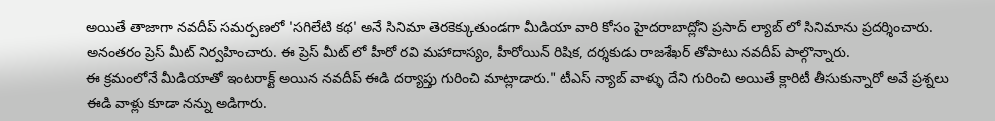అయితే తాజాగా నవదీప్ సమర్పణలో 'సగిలేటి కథ' అనే సినిమా తెరకెక్కుతుండగా మీడియా వారి కోసం హైదరాబాద్లోని ప్రసాద్ ల్యాబ్ లో సినిమాను ప్రదర్శించారు. అనంతరం ప్రెస్ మీట్ నిర్వహించారు. ఈ ప్రెస్ మీట్ లో హీరో రవి మహాదాస్యం, హీరోయిన్ రిషిక, దర్శకుడు రాజశేఖర్ తోపాటు నవదీప్ పాల్గొన్నారు.
ఈ క్రమంలోనే మీడియాతో ఇంటరాక్ట్ అయిన నవదీప్ ఈడి దర్యాప్తు గురించి మాట్లాడారు." టీఎస్ న్యాబ్ వాళ్ళు దేని గురించి అయితే క్లారిటీ తీసుకున్నారో అవే ప్రశ్నలు ఈడి వాళ్లు కూడా నన్ను అడిగారు.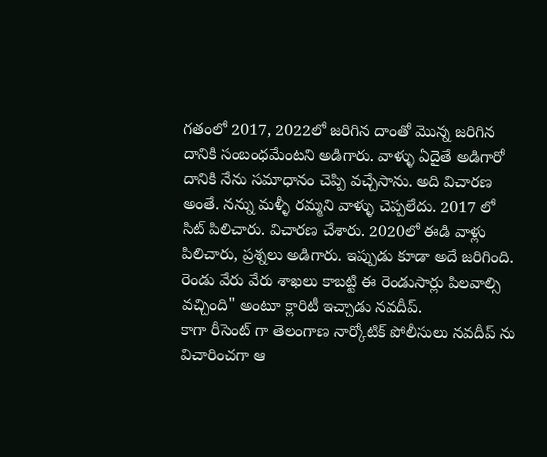గతంలో 2017, 2022లో జరిగిన దాంతో మొన్న జరిగిన దానికి సంబంధమేంటని అడిగారు. వాళ్ళు ఏదైతే అడిగారో దానికి నేను సమాధానం చెప్పి వచ్చేసాను. అది విచారణ అంతే. నన్ను మళ్ళీ రమ్మని వాళ్ళు చెప్పలేదు. 2017 లో సిట్ పిలిచారు. విచారణ చేశారు. 2020లో ఈడి వాళ్లు పిలిచారు, ప్రశ్నలు అడిగారు. ఇప్పుడు కూడా అదే జరిగింది. రెండు వేరు వేరు శాఖలు కాబట్టి ఈ రెండుసార్లు పిలవాల్సి వచ్చింది" అంటూ క్లారిటీ ఇచ్చాడు నవదీప్.
కాగా రీసెంట్ గా తెలంగాణ నార్కోటిక్ పోలీసులు నవదీప్ ను విచారించగా ఆ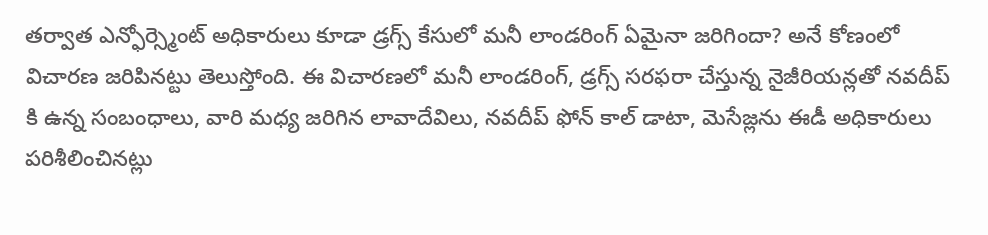తర్వాత ఎన్ఫోర్స్మెంట్ అధికారులు కూడా డ్రగ్స్ కేసులో మనీ లాండరింగ్ ఏమైనా జరిగిందా? అనే కోణంలో విచారణ జరిపినట్టు తెలుస్తోంది. ఈ విచారణలో మనీ లాండరింగ్, డ్రగ్స్ సరఫరా చేస్తున్న నైజీరియన్లతో నవదీప్ కి ఉన్న సంబంధాలు, వారి మధ్య జరిగిన లావాదేవిలు, నవదీప్ ఫోన్ కాల్ డాటా, మెసేజ్లను ఈడీ అధికారులు పరిశీలించినట్లు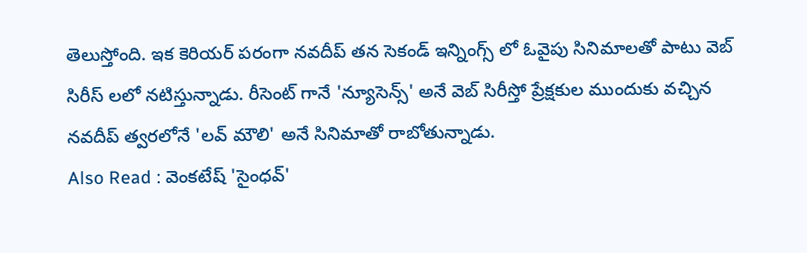తెలుస్తోంది. ఇక కెరియర్ పరంగా నవదీప్ తన సెకండ్ ఇన్నింగ్స్ లో ఓవైపు సినిమాలతో పాటు వెబ్ సిరీస్ లలో నటిస్తున్నాడు. రీసెంట్ గానే 'న్యూసెన్స్' అనే వెబ్ సిరీస్తో ప్రేక్షకుల ముందుకు వచ్చిన నవదీప్ త్వరలోనే 'లవ్ మౌలి' అనే సినిమాతో రాబోతున్నాడు.
Also Read : వెంకటేష్ 'సైంధవ్'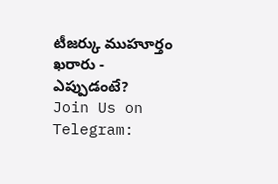టీజర్కు ముహూర్తం ఖరారు - ఎప్పుడంటే?
Join Us on Telegram: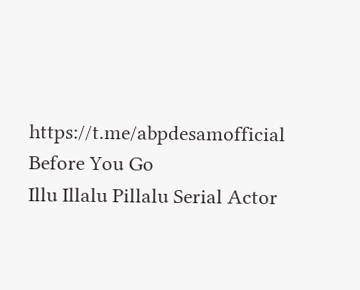https://t.me/abpdesamofficial
Before You Go
Illu Illalu Pillalu Serial Actor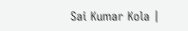Sai Kumar Kola |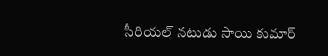సీరియల్ నటుడు సాయి కుమార్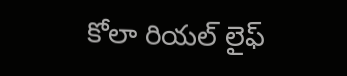కోలా రియల్ లైఫ్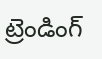ట్రెండింగ్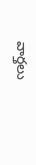వార్తలు